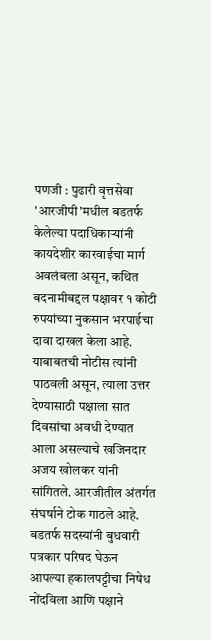पणजी : पुढारी वृत्तसेवा
'आरजीपी'मधील बडतर्फ केलेल्या पदाधिकाऱ्यांनी कायदेशीर कारवाईचा मार्ग अवलंबला असून, कथित बदनामीबद्दल पक्षावर १ कोटी रुपयांच्या नुकसान भरपाईचा दावा दाखल केला आहे. याबाबतची नोटीस त्यांनी पाठवली असून, त्याला उत्तर देण्यासाठी पक्षाला सात दिवसांचा अवधी देण्यात आला असल्याचे खजिनदार अजय खोलकर यांनी सांगितले. आरजीतील अंतर्गत संघर्षाने टोक गाठले आहे.
बडतर्फ सदस्यांनी बुधवारी पत्रकार परिषद घेऊन आपल्या हकालपट्टीचा निषेध नोंदविला आणि पक्षाने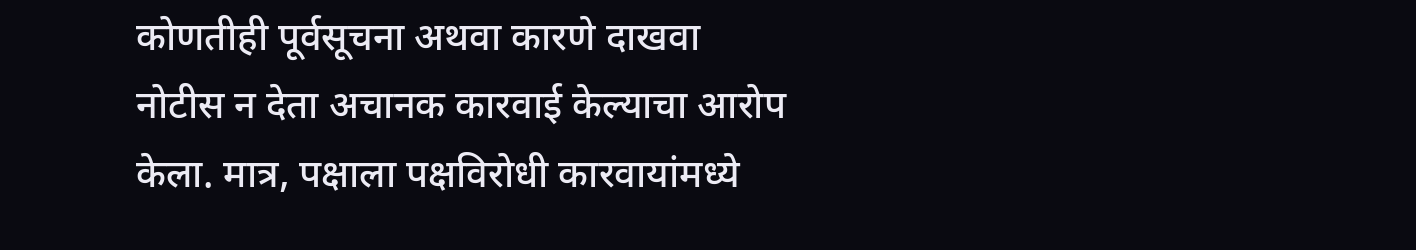कोणतीही पूर्वसूचना अथवा कारणे दाखवा नोटीस न देता अचानक कारवाई केल्याचा आरोप केला. मात्र, पक्षाला पक्षविरोधी कारवायांमध्ये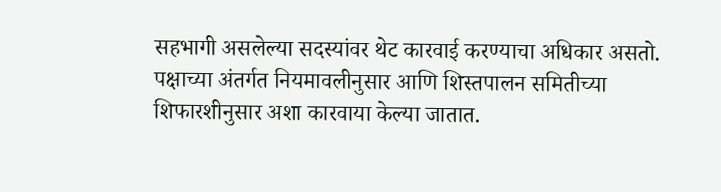सहभागी असलेल्या सदस्यांवर थेट कारवाई करण्याचा अधिकार असतो.
पक्षाच्या अंतर्गत नियमावलीनुसार आणि शिस्तपालन समितीच्या शिफारशीनुसार अशा कारवाया केल्या जातात.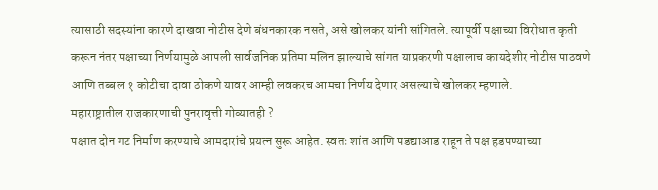त्यासाठी सदस्यांना कारणे दाखवा नोटीस देणे बंधनकारक नसते, असे खोलकर यांनी सांगितले. त्यापूर्वी पक्षाच्या विरोधात कृती करून नंतर पक्षाच्या निर्णयामुळे आपली सार्वजनिक प्रतिमा मलिन झाल्याचे सांगत याप्रकरणी पक्षालाच कायदेशीर नोटीस पाठवणे आणि तब्बल १ कोटीचा दावा ठोकणे यावर आम्ही लवकरच आमचा निर्णय देणार असल्याचे खोलकर म्हणाले.
महाराष्ट्रातील राजकारणाची पुनरावृत्ती गोव्यातही ?
पक्षात दोन गट निर्माण करण्याचे आमदारांचे प्रयत्न सुरू आहेत. स्वतः शांत आणि पडद्याआड राहून ते पक्ष हडपण्याच्या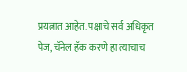प्रयत्नात आहेत. पक्षाचे सर्व अधिकृत पेज, चॅनेल हॅक करणे हा त्याचाच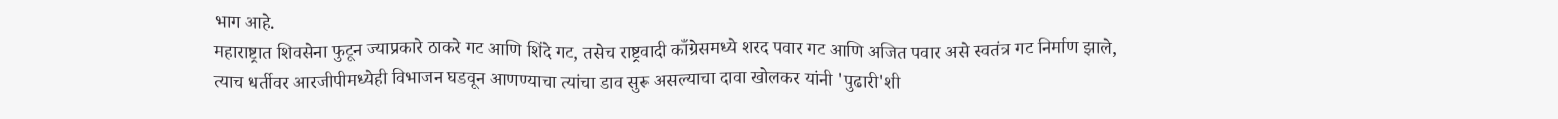भाग आहे.
महाराष्ट्रात शिवसेना फुटून ज्याप्रकारे ठाकरे गट आणि शिंदे गट, तसेच राष्ट्रवादी काँग्रेसमध्ये शरद पवार गट आणि अजित पवार असे स्वतंत्र गट निर्माण झाले, त्याच धर्तीवर आरजीपीमध्येही विभाजन घडवून आणण्याचा त्यांचा डाव सुरू असल्याचा दावा खोलकर यांनी 'पुढारी'शी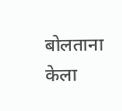बोलताना केला